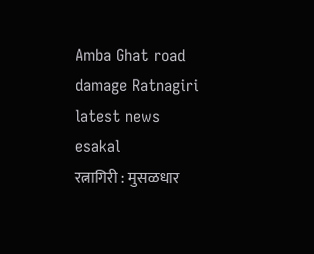Amba Ghat road damage Ratnagiri latest news
esakal
रत्नागिरी : मुसळधार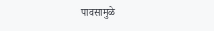पावसामुळे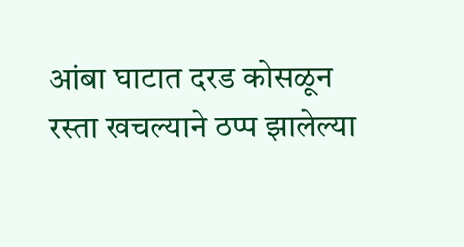आंबा घाटात दरड कोसळून रस्ता खचल्याने ठप्प झालेल्या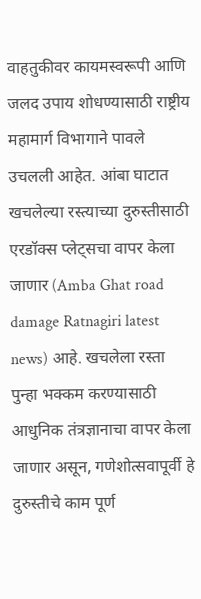वाहतुकीवर कायमस्वरूपी आणि जलद उपाय शोधण्यासाठी राष्ट्रीय महामार्ग विभागाने पावले उचलली आहेत. आंबा घाटात खचलेल्या रस्त्याच्या दुरुस्तीसाठी एरडॉक्स प्लेट्सचा वापर केला जाणार (Amba Ghat road damage Ratnagiri latest news) आहे. खचलेला रस्ता पुन्हा भक्कम करण्यासाठी आधुनिक तंत्रज्ञानाचा वापर केला जाणार असून, गणेशोत्सवापूर्वी हे दुरुस्तीचे काम पूर्ण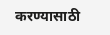करण्यासाठी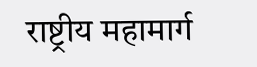राष्ट्रीय महामार्ग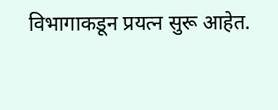विभागाकडून प्रयत्न सुरू आहेत.